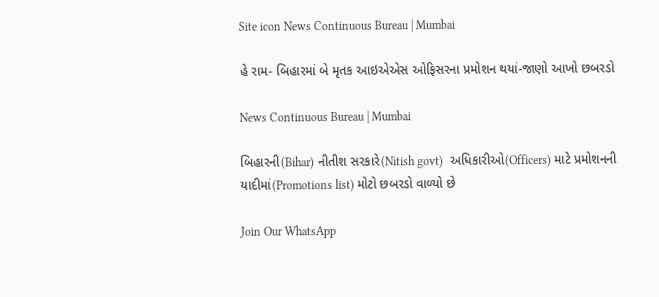Site icon News Continuous Bureau | Mumbai

હે રામ- બિહારમાં બે મૃતક આઇએએસ ઓફિસરના પ્રમોશન થયાં-જાણો આખો છબરડો

News Continuous Bureau | Mumbai

બિહારની(Bihar) નીતીશ સરકારે(Nitish govt)  અધિકારીઓ(Officers) માટે પ્રમોશનની યાદીમાં(Promotions list) મોટો છબરડો વાળ્યો છે

Join Our WhatsApp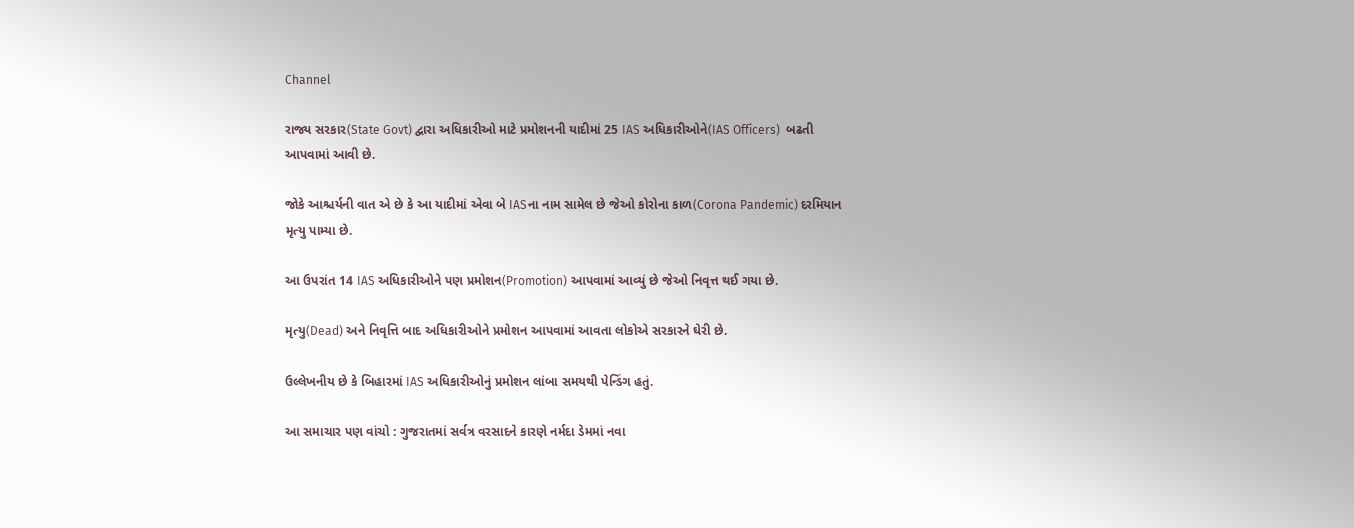Channel

રાજ્ય સરકાર(State Govt) દ્વારા અધિકારીઓ માટે પ્રમોશનની યાદીમાં 25 IAS અધિકારીઓને(IAS Officers)  બઢતી આપવામાં આવી છે.

જોકે આશ્ચર્યની વાત એ છે કે આ યાદીમાં એવા બે IASના નામ સામેલ છે જેઓ કોરોના કાળ(Corona Pandemic) દરમિયાન મૃત્યુ પામ્યા છે.

આ ઉપરાંત 14 IAS અધિકારીઓને પણ પ્રમોશન(Promotion) આપવામાં આવ્યું છે જેઓ નિવૃત્ત થઈ ગયા છે.

મૃત્યુ(Dead) અને નિવૃત્તિ બાદ અધિકારીઓને પ્રમોશન આપવામાં આવતા લોકોએ સરકારને ઘેરી છે.

ઉલ્લેખનીય છે કે બિહારમાં IAS અધિકારીઓનું પ્રમોશન લાંબા સમયથી પેન્ડિંગ હતું.

આ સમાચાર પણ વાંચો : ગુજરાતમાં સર્વત્ર વરસાદને કારણે નર્મદા ડેમમાં નવા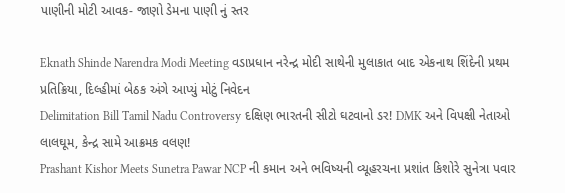પાણીની મોટી આવક- જાણો ડેમના પાણી નું સ્તર

Eknath Shinde Narendra Modi Meeting વડાપ્રધાન નરેન્દ્ર મોદી સાથેની મુલાકાત બાદ એકનાથ શિંદેની પ્રથમ પ્રતિક્રિયા, દિલ્હીમાં બેઠક અંગે આપ્યું મોટું નિવેદન
Delimitation Bill Tamil Nadu Controversy દક્ષિણ ભારતની સીટો ઘટવાનો ડર! DMK અને વિપક્ષી નેતાઓ લાલઘૂમ, કેન્દ્ર સામે આક્રમક વલણ!
Prashant Kishor Meets Sunetra Pawar NCP ની કમાન અને ભવિષ્યની વ્યૂહરચના પ્રશાંત કિશોરે સુનેત્રા પવાર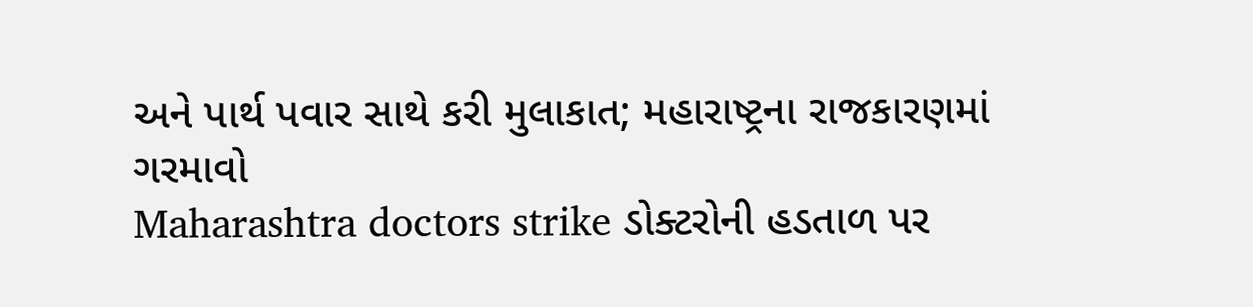અને પાર્થ પવાર સાથે કરી મુલાકાત; મહારાષ્ટ્રના રાજકારણમાં ગરમાવો
Maharashtra doctors strike ડોક્ટરોની હડતાળ પર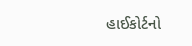હાઈકોર્ટનો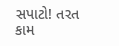સપાટો! તરત કામ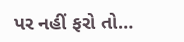પર નહીં ફરો તો…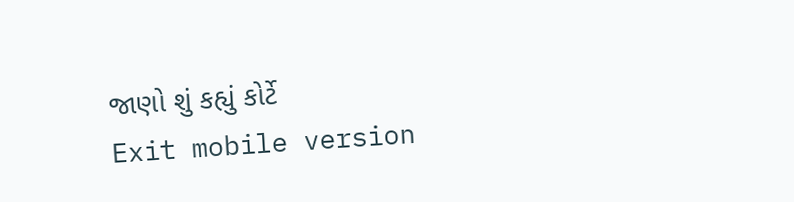જાણો શું કહ્યું કોર્ટે
Exit mobile version